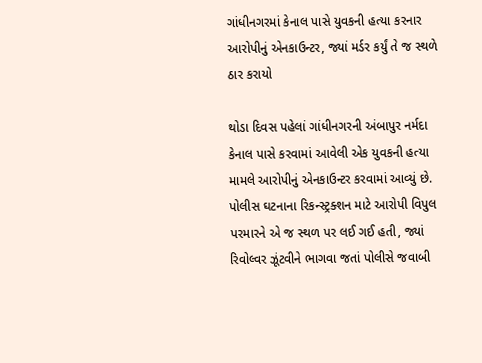ગાંધીનગરમાં કેનાલ પાસે યુવકની હત્યા કરનાર આરોપીનું એનકાઉન્ટર, જ્યાં મર્ડર કર્યું તે જ સ્થળે ઠાર કરાયો

થોડા દિવસ પહેલાં ગાંધીનગરની અંબાપુર નર્મદા કેનાલ પાસે કરવામાં આવેલી એક યુવકની હત્યા મામલે આરોપીનું એનકાઉન્ટર કરવામાં આવ્યું છે. પોલીસ ઘટનાના રિકન્સ્ટ્રક્શન માટે આરોપી વિપુલ પરમારને એ જ સ્થળ પર લઈ ગઈ હતી, જ્યાં રિવોલ્વર ઝૂંટવીને ભાગવા જતાં પોલીસે જવાબી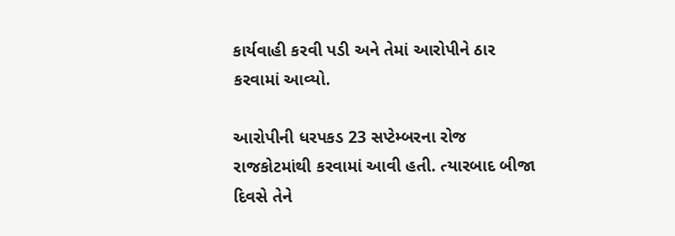કાર્યવાહી કરવી પડી અને તેમાં આરોપીને ઠાર કરવામાં આવ્યો.

આરોપીની ધરપકડ 23 સપ્ટેમ્બરના રોજ રાજકોટમાંથી કરવામાં આવી હતી. ત્યારબાદ બીજા દિવસે તેને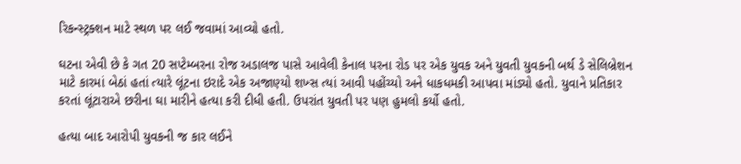રિકન્સ્ટ્રક્શન માટે સ્થળ પર લઈ જવામાં આવ્યો હતો.

ઘટના એવી છે કે ગત 20 સપ્ટેમ્બરના રોજ અડાલજ પાસે આવેલી કેનાલ પરના રોડ પર એક યુવક અને યુવતી યુવકની બર્થ ડે સેલિબ્રેશન માટે કારમાં બેઠાં હતાં ત્યારે લૂંટના ઇરાદે એક અજાણ્યો શખ્સ ત્યાં આવી પહોંચ્યો અને ધાકધમકી આપવા માંડ્યો હતો. યુવાને પ્રતિકાર કરતાં લૂંટારાએ છરીના ઘા મારીને હત્યા કરી દીધી હતી. ઉપરાંત યુવતી પર પણ હુમલો કર્યો હતો.

હત્યા બાદ આરોપી યુવકની જ કાર લઈને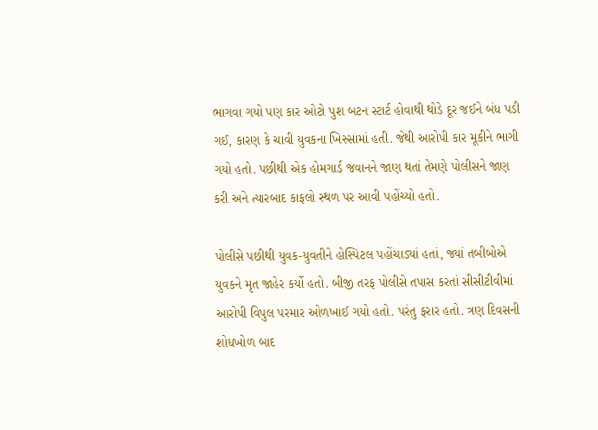ભાગવા ગયો પણ કાર ઓટો પુશ બટન સ્ટાર્ટ હોવાથી થોડે દૂર જઈને બંધ પડી ગઈ, કારણ કે ચાવી યુવકના ખિસ્સામાં હતી. જેથી આરોપી કાર મૂકીને ભાગી ગયો હતો. પછીથી એક હોમગાર્ડ જવાનને જાણ થતાં તેમણે પોલીસને જાણ કરી અને ત્યારબાદ કાફલો સ્થળ પર આવી પહોંચ્યો હતો.

પોલીસે પછીથી યુવક-યુવતીને હોસ્પિટલ પહોંચાડ્યાં હતાં, જ્યાં તબીબોએ યુવકને મૃત જાહેર કર્યો હતો. બીજી તરફ પોલીસે તપાસ કરતાં સીસીટીવીમાં આરોપી વિપુલ પરમાર ઓળખાઈ ગયો હતો. પરંતુ ફરાર હતો. ત્રણ દિવસની શોધખોળ બાદ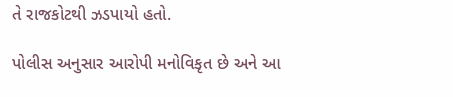તે રાજકોટથી ઝડપાયો હતો.

પોલીસ અનુસાર આરોપી મનોવિકૃત છે અને આ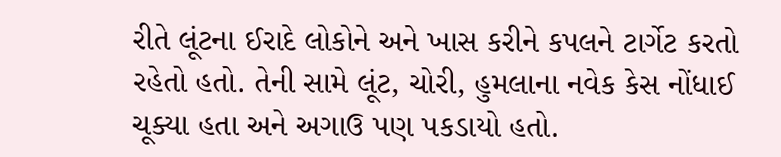રીતે લૂંટના ઈરાદે લોકોને અને ખાસ કરીને કપલને ટાર્ગેટ કરતો રહેતો હતો. તેની સામે લૂંટ, ચોરી, હુમલાના નવેક કેસ નોંધાઈ ચૂક્યા હતા અને અગાઉ પણ પકડાયો હતો.